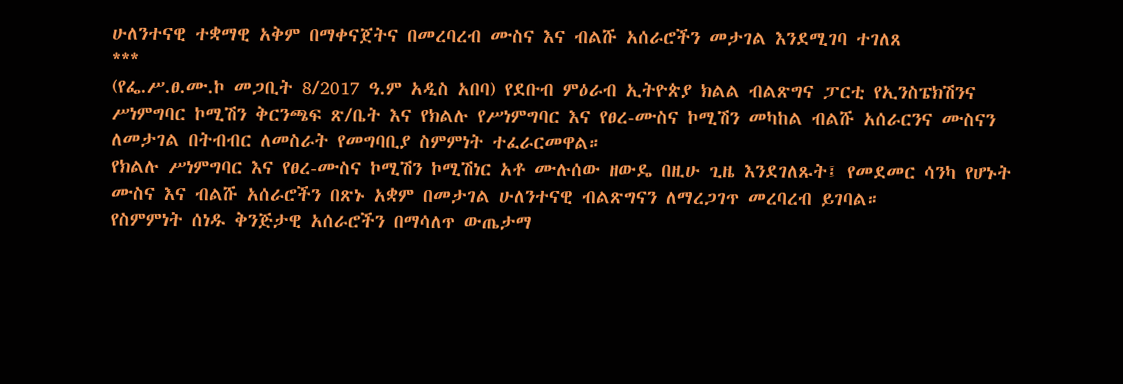ሁለንተናዊ ተቋማዊ አቅም በማቀናጀትና በመረባረብ ሙስና እና ብልሹ አሰራሮችን መታገል እንደሚገባ ተገለጸ
***
(የፌ.ሥ.ፀ.ሙ.ኮ መጋቢት 8/2017 ዓ.ም አዲስ አበባ) የደቡብ ምዕራብ ኢትዮጵያ ክልል ብልጽግና ፓርቲ የኢንስፔክሽንና ሥነምግባር ኮሚሽን ቅርንጫፍ ጽ/ቤት እና የክልሉ የሥነምግባር እና የፀረ-ሙስና ኮሚሽን መካከል ብልሹ አሰራርንና ሙስናን ለመታገል በትብብር ለመስራት የመግባቢያ ስምምነት ተፈራርመዋል።
የክልሉ ሥነምግባር እና የፀረ-ሙስና ኮሚሽን ኮሚሽነር አቶ ሙሉሰው ዘውዴ በዚሁ ጊዜ እንደገለጹት፤ የመደመር ሳንካ የሆኑት ሙስና እና ብልሹ አሰራሮችን በጽኑ አቋም በመታገል ሁለንተናዊ ብልጽግናን ለማረጋገጥ መረባረብ ይገባል።
የስምምነት ሰነዱ ቅንጅታዊ አሰራሮችን በማሳለጥ ውጤታማ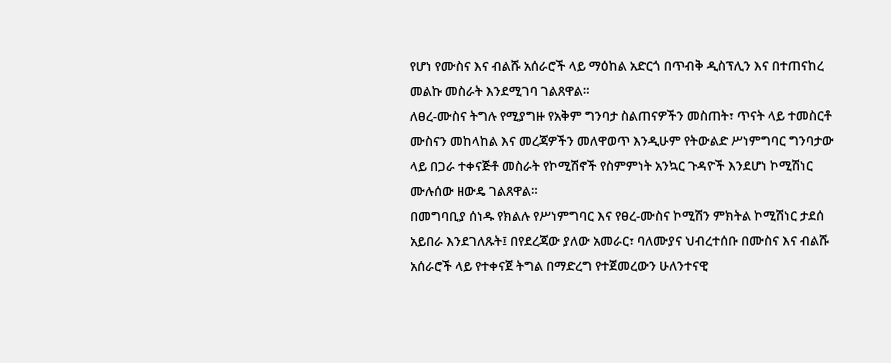የሆነ የሙስና እና ብልሹ አሰራሮች ላይ ማዕከል አድርጎ በጥብቅ ዲስፕሊን እና በተጠናከረ መልኩ መስራት እንደሚገባ ገልጸዋል።
ለፀረ-ሙስና ትግሉ የሚያግዙ የአቅም ግንባታ ስልጠናዎችን መስጠት፣ ጥናት ላይ ተመስርቶ ሙስናን መከላከል እና መረጃዎችን መለዋወጥ እንዲሁም የትውልድ ሥነምግባር ግንባታው ላይ በጋራ ተቀናጅቶ መስራት የኮሚሽኖች የስምምነት አንኳር ጉዳዮች እንደሆነ ኮሚሽነር ሙሉሰው ዘውዴ ገልጸዋል።
በመግባቢያ ሰነዱ የክልሉ የሥነምግባር እና የፀረ-ሙስና ኮሚሽን ምክትል ኮሚሽነር ታደሰ አይበራ እንደገለጹት፤ በየደረጃው ያለው አመራር፣ ባለሙያና ህብረተሰቡ በሙስና እና ብልሹ አሰራሮች ላይ የተቀናጀ ትግል በማድረግ የተጀመረውን ሁለንተናዊ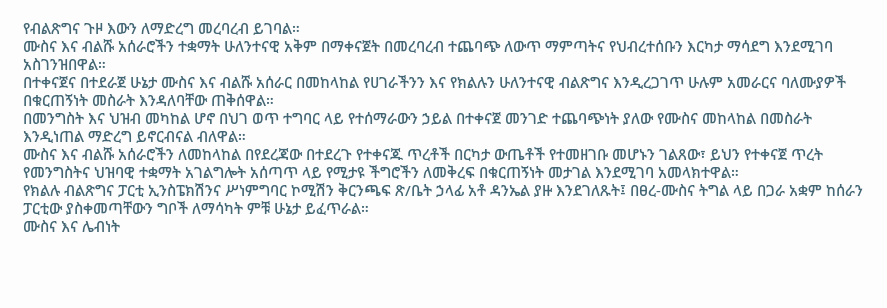የብልጽግና ጉዞ እውን ለማድረግ መረባረብ ይገባል።
ሙስና እና ብልሹ አሰራሮችን ተቋማት ሁለንተናዊ አቅም በማቀናጀት በመረባረብ ተጨባጭ ለውጥ ማምጣትና የህብረተሰቡን እርካታ ማሳደግ እንደሚገባ አስገንዝበዋል።
በተቀናጀና በተደራጀ ሁኔታ ሙስና እና ብልሹ አሰራር በመከላከል የሀገራችንን እና የክልሉን ሁለንተናዊ ብልጽግና እንዲረጋገጥ ሁሉም አመራርና ባለሙያዎች በቁርጠኝነት መስራት እንዳለባቸው ጠቅሰዋል።
በመንግስት እና ህዝብ መካከል ሆኖ በህገ ወጥ ተግባር ላይ የተሰማራውን ኃይል በተቀናጀ መንገድ ተጨባጭነት ያለው የሙስና መከላከል በመስራት እንዲነጠል ማድረግ ይኖርብናል ብለዋል።
ሙስና እና ብልሹ አሰራሮችን ለመከላከል በየደረጃው በተደረጉ የተቀናጁ ጥረቶች በርካታ ውጤቶች የተመዘገቡ መሆኑን ገልጸው፣ ይህን የተቀናጀ ጥረት የመንግስትና ህዝባዊ ተቋማት አገልግሎት አሰጣጥ ላይ የሚታዩ ችግሮችን ለመቅረፍ በቁርጠኝነት መታገል እንደሚገባ አመላክተዋል።
የክልሉ ብልጽግና ፓርቲ ኢንስፔክሽንና ሥነምግባር ኮሚሽን ቅርንጫፍ ጽ/ቤት ኃላፊ አቶ ዳንኤል ያዙ እንደገለጹት፤ በፀረ-ሙስና ትግል ላይ በጋራ አቋም ከሰራን ፓርቲው ያስቀመጣቸውን ግቦች ለማሳካት ምቹ ሁኔታ ይፈጥራል።
ሙስና እና ሌብነት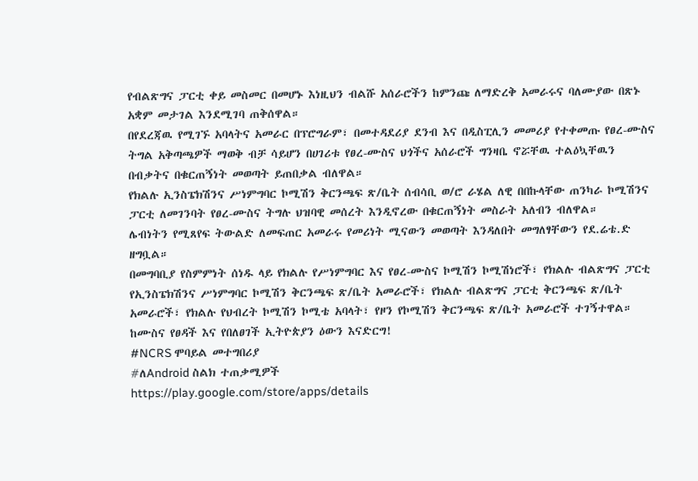የብልጽግና ፓርቲ ቀይ መስመር በመሆኑ እነዚህን ብልሹ አሰራሮችን ከምንጩ ለማድረቅ አመራሩና ባለሙያው በጽኑ አቋም መታገል እንደሚገባ ጠቅሰዋል።
በየደረጃዉ የሚገኙ አባላትና አመራር በፕሮግራም፣ በመተዳደሪያ ደንብ እና በዲስፒሊን መመሪያ የተቀመጡ የፀረ-ሙስና ትግል አቅጣጫዎች ማወቅ ብቻ ሳይሆን በሀገሪቱ የፀረ-ሙስና ህጎችና አሰራሮች ግንዛቤ ኖሯቸዉ ተልዕኳቸዉን በብቃትና በቁርጠኝነት መወጣት ይጠበቃል ብለዋል።
የክልሉ ኢንስፔክሽንና ሥነምግባር ኮሚሽን ቅርንጫፍ ጽ/ቤት ሰብሳቢ ወ/ሮ ራሄል ለዊ በበኩላቸው ጠንካራ ኮሚሽንና ፓርቲ ለመገንባት የፀረ-ሙስና ትግሉ ህዝባዊ መሰረት እንዲኖረው በቁርጠኝነት መስራት አለብን ብለዋል።
ሌብነትን የሚጸየፍ ትውልድ ለመፍጠር አመራሩ የመሪነት ሚናውን መወጣት እንዳለበት መግለፃቸውን የደ.ሬቴ.ድ ዘግቧል።
በመግባቢያ የስምምነት ሰነዱ ላይ የክልሉ የሥነምግባር እና የፀረ-ሙስና ኮሚሽን ኮሚሽነሮች፣ የክልሉ ብልጽግና ፓርቲ የኢንስፔክሽንና ሥነምግባር ኮሚሽን ቅርንጫፍ ጽ/ቤት አመራሮች፣ የክልሉ ብልጽግና ፓርቲ ቅርንጫፍ ጽ/ቤት አመራሮች፣ የክልሉ የህብረት ኮሚሽን ኮሚቴ አባላት፣ የዞን የኮሚሽን ቅርንጫፍ ጽ/ቤት አመራሮች ተገኝተዋል።
ከሙስና የፀዳች እና የበለፀገች ኢትዮጵያን ዕውን እናድርግ!
#NCRS ሞባይል መተግበሪያ
#ለAndroid ስልክ ተጠቃሚዎች
https://play.google.com/store/apps/details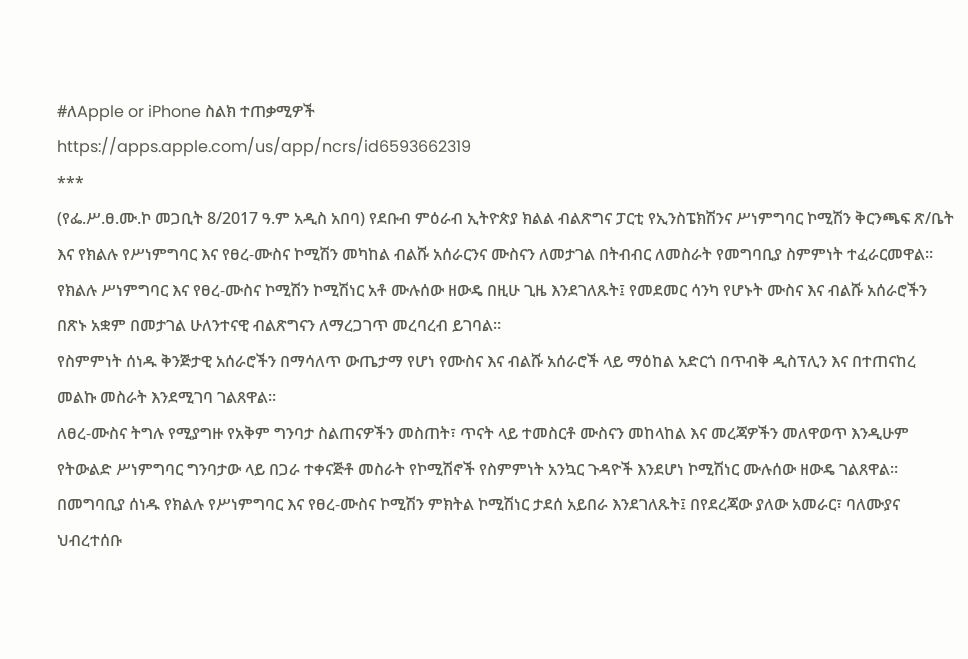#ለApple or iPhone ስልክ ተጠቃሚዎች
https://apps.apple.com/us/app/ncrs/id6593662319
***
(የፌ.ሥ.ፀ.ሙ.ኮ መጋቢት 8/2017 ዓ.ም አዲስ አበባ) የደቡብ ምዕራብ ኢትዮጵያ ክልል ብልጽግና ፓርቲ የኢንስፔክሽንና ሥነምግባር ኮሚሽን ቅርንጫፍ ጽ/ቤት እና የክልሉ የሥነምግባር እና የፀረ-ሙስና ኮሚሽን መካከል ብልሹ አሰራርንና ሙስናን ለመታገል በትብብር ለመስራት የመግባቢያ ስምምነት ተፈራርመዋል።
የክልሉ ሥነምግባር እና የፀረ-ሙስና ኮሚሽን ኮሚሽነር አቶ ሙሉሰው ዘውዴ በዚሁ ጊዜ እንደገለጹት፤ የመደመር ሳንካ የሆኑት ሙስና እና ብልሹ አሰራሮችን በጽኑ አቋም በመታገል ሁለንተናዊ ብልጽግናን ለማረጋገጥ መረባረብ ይገባል።
የስምምነት ሰነዱ ቅንጅታዊ አሰራሮችን በማሳለጥ ውጤታማ የሆነ የሙስና እና ብልሹ አሰራሮች ላይ ማዕከል አድርጎ በጥብቅ ዲስፕሊን እና በተጠናከረ መልኩ መስራት እንደሚገባ ገልጸዋል።
ለፀረ-ሙስና ትግሉ የሚያግዙ የአቅም ግንባታ ስልጠናዎችን መስጠት፣ ጥናት ላይ ተመስርቶ ሙስናን መከላከል እና መረጃዎችን መለዋወጥ እንዲሁም የትውልድ ሥነምግባር ግንባታው ላይ በጋራ ተቀናጅቶ መስራት የኮሚሽኖች የስምምነት አንኳር ጉዳዮች እንደሆነ ኮሚሽነር ሙሉሰው ዘውዴ ገልጸዋል።
በመግባቢያ ሰነዱ የክልሉ የሥነምግባር እና የፀረ-ሙስና ኮሚሽን ምክትል ኮሚሽነር ታደሰ አይበራ እንደገለጹት፤ በየደረጃው ያለው አመራር፣ ባለሙያና ህብረተሰቡ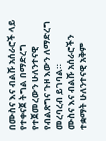በሙስና እና ብልሹ አሰራሮች ላይ የተቀናጀ ትግል በማድረግ የተጀመረውን ሁለንተናዊ የብልጽግና ጉዞ እውን ለማድረግ መረባረብ ይገባል።
ሙስና እና ብልሹ አሰራሮችን ተቋማት ሁለንተናዊ አቅም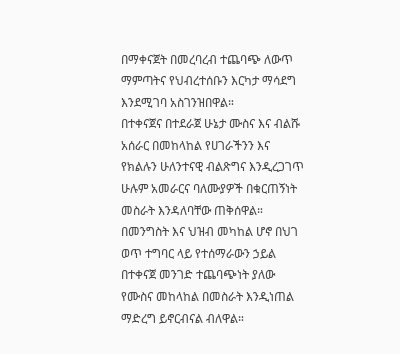በማቀናጀት በመረባረብ ተጨባጭ ለውጥ ማምጣትና የህብረተሰቡን እርካታ ማሳደግ እንደሚገባ አስገንዝበዋል።
በተቀናጀና በተደራጀ ሁኔታ ሙስና እና ብልሹ አሰራር በመከላከል የሀገራችንን እና የክልሉን ሁለንተናዊ ብልጽግና እንዲረጋገጥ ሁሉም አመራርና ባለሙያዎች በቁርጠኝነት መስራት እንዳለባቸው ጠቅሰዋል።
በመንግስት እና ህዝብ መካከል ሆኖ በህገ ወጥ ተግባር ላይ የተሰማራውን ኃይል በተቀናጀ መንገድ ተጨባጭነት ያለው የሙስና መከላከል በመስራት እንዲነጠል ማድረግ ይኖርብናል ብለዋል።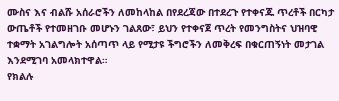ሙስና እና ብልሹ አሰራሮችን ለመከላከል በየደረጃው በተደረጉ የተቀናጁ ጥረቶች በርካታ ውጤቶች የተመዘገቡ መሆኑን ገልጸው፣ ይህን የተቀናጀ ጥረት የመንግስትና ህዝባዊ ተቋማት አገልግሎት አሰጣጥ ላይ የሚታዩ ችግሮችን ለመቅረፍ በቁርጠኝነት መታገል እንደሚገባ አመላክተዋል።
የክልሉ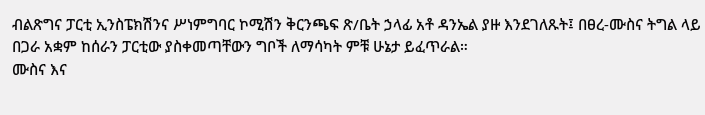ብልጽግና ፓርቲ ኢንስፔክሽንና ሥነምግባር ኮሚሽን ቅርንጫፍ ጽ/ቤት ኃላፊ አቶ ዳንኤል ያዙ እንደገለጹት፤ በፀረ-ሙስና ትግል ላይ በጋራ አቋም ከሰራን ፓርቲው ያስቀመጣቸውን ግቦች ለማሳካት ምቹ ሁኔታ ይፈጥራል።
ሙስና እና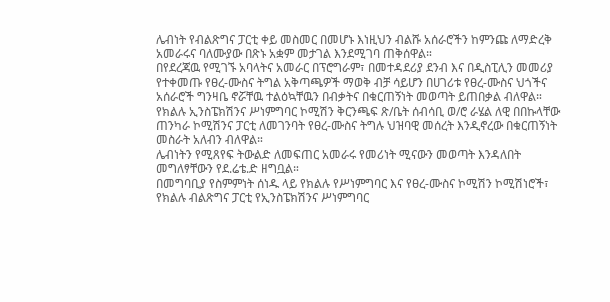ሌብነት የብልጽግና ፓርቲ ቀይ መስመር በመሆኑ እነዚህን ብልሹ አሰራሮችን ከምንጩ ለማድረቅ አመራሩና ባለሙያው በጽኑ አቋም መታገል እንደሚገባ ጠቅሰዋል።
በየደረጃዉ የሚገኙ አባላትና አመራር በፕሮግራም፣ በመተዳደሪያ ደንብ እና በዲስፒሊን መመሪያ የተቀመጡ የፀረ-ሙስና ትግል አቅጣጫዎች ማወቅ ብቻ ሳይሆን በሀገሪቱ የፀረ-ሙስና ህጎችና አሰራሮች ግንዛቤ ኖሯቸዉ ተልዕኳቸዉን በብቃትና በቁርጠኝነት መወጣት ይጠበቃል ብለዋል።
የክልሉ ኢንስፔክሽንና ሥነምግባር ኮሚሽን ቅርንጫፍ ጽ/ቤት ሰብሳቢ ወ/ሮ ራሄል ለዊ በበኩላቸው ጠንካራ ኮሚሽንና ፓርቲ ለመገንባት የፀረ-ሙስና ትግሉ ህዝባዊ መሰረት እንዲኖረው በቁርጠኝነት መስራት አለብን ብለዋል።
ሌብነትን የሚጸየፍ ትውልድ ለመፍጠር አመራሩ የመሪነት ሚናውን መወጣት እንዳለበት መግለፃቸውን የደ.ሬቴ.ድ ዘግቧል።
በመግባቢያ የስምምነት ሰነዱ ላይ የክልሉ የሥነምግባር እና የፀረ-ሙስና ኮሚሽን ኮሚሽነሮች፣ የክልሉ ብልጽግና ፓርቲ የኢንስፔክሽንና ሥነምግባር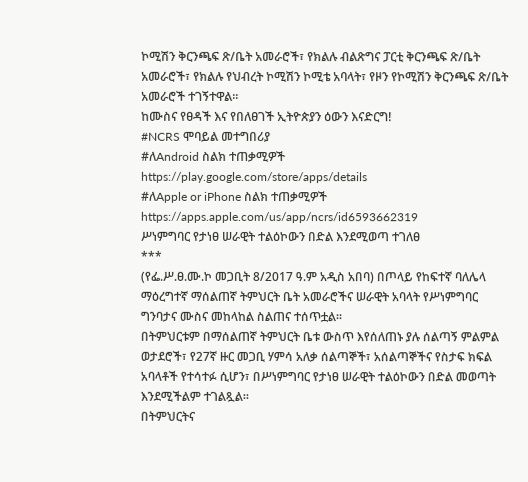ኮሚሽን ቅርንጫፍ ጽ/ቤት አመራሮች፣ የክልሉ ብልጽግና ፓርቲ ቅርንጫፍ ጽ/ቤት አመራሮች፣ የክልሉ የህብረት ኮሚሽን ኮሚቴ አባላት፣ የዞን የኮሚሽን ቅርንጫፍ ጽ/ቤት አመራሮች ተገኝተዋል።
ከሙስና የፀዳች እና የበለፀገች ኢትዮጵያን ዕውን እናድርግ!
#NCRS ሞባይል መተግበሪያ
#ለAndroid ስልክ ተጠቃሚዎች
https://play.google.com/store/apps/details
#ለApple or iPhone ስልክ ተጠቃሚዎች
https://apps.apple.com/us/app/ncrs/id6593662319
ሥነምግባር የታነፀ ሠራዊት ተልዕኮውን በድል እንደሚወጣ ተገለፀ
***
(የፌ.ሥ.ፀ.ሙ.ኮ መጋቢት 8/2017 ዓ.ም አዲስ አበባ) በጦላይ የከፍተኛ ባለሌላ ማዕረግተኛ ማሰልጠኛ ትምህርት ቤት አመራሮችና ሠራዊት አባላት የሥነምግባር ግንባታና ሙስና መከላከል ስልጠና ተሰጥቷል።
በትምህርቱም በማሰልጠኛ ትምህርት ቤቱ ውስጥ እየሰለጠኑ ያሉ ሰልጣኝ ምልምል ወታደሮች፣ የ27ኛ ዙር መጋቢ ሃምሳ አለቃ ሰልጣኞች፣ አሰልጣኞችና የስታፍ ክፍል አባላቶች የተሳተፉ ሲሆን፣ በሥነምግባር የታነፀ ሠራዊት ተልዕኮውን በድል መወጣት እንደሚችልም ተገልጿል።
በትምህርትና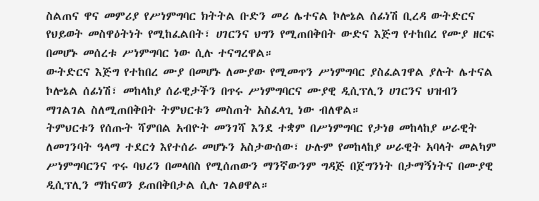ስልጠና ዋና መምሪያ የሥነምግባር ክትትል ቡድን መሪ ሌተናል ኮሎኔል ሰፊነሽ ቢረዳ ውትድርና የህይወት መስዋዕትነት የሚከፈልበት፣ ሀገርንና ህግን የሚጠበቅበት ውድና እጅግ የተከበረ የሙያ ዘርፍ በመሆኑ መሰረቱ ሥነምግባር ነው ሲሉ ተናግረዋል።
ውትድርና እጅግ የተከበረ ሙያ በመሆኑ ለሙያው የሚመጥን ሥነምግባር ያስፈልገዋል ያሉት ሌተናል ኮሎኔል ሰፊነሽ፣ መከላከያ ሰራዊታችን በጥሩ ሥነምግባርና ሙያዊ ዲሲፕሊን ሀገርንና ህዝብን ማገልገል ስለሚጠበቅበት ትምህርቱን መስጠት አስፈላጊ ነው ብለዋል።
ትምህርቱን የሰጡት ሻምበል አብዮት መንገሻ እንደ ተቋም በሥነምግባር የታነፀ መከላከያ ሠራዊት ለመገንባት ዓላማ ተደርጎ እየተሰራ መሆኑን አስታውሰው፣ ሁሉም የመከላከያ ሠራዊት አባላት መልካም ሥነምግባርንና ጥሩ ባህሪን በመላበስ የሚሰጠውን ማንኛውንም ግዳጅ በጀግንነት በታማኝነትና በሙያዊ ዲሲፕሊን ማከናወን ይጠበቅበታል ሲሉ ገልፀዋል።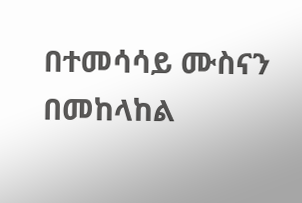በተመሳሳይ ሙስናን በመከላከል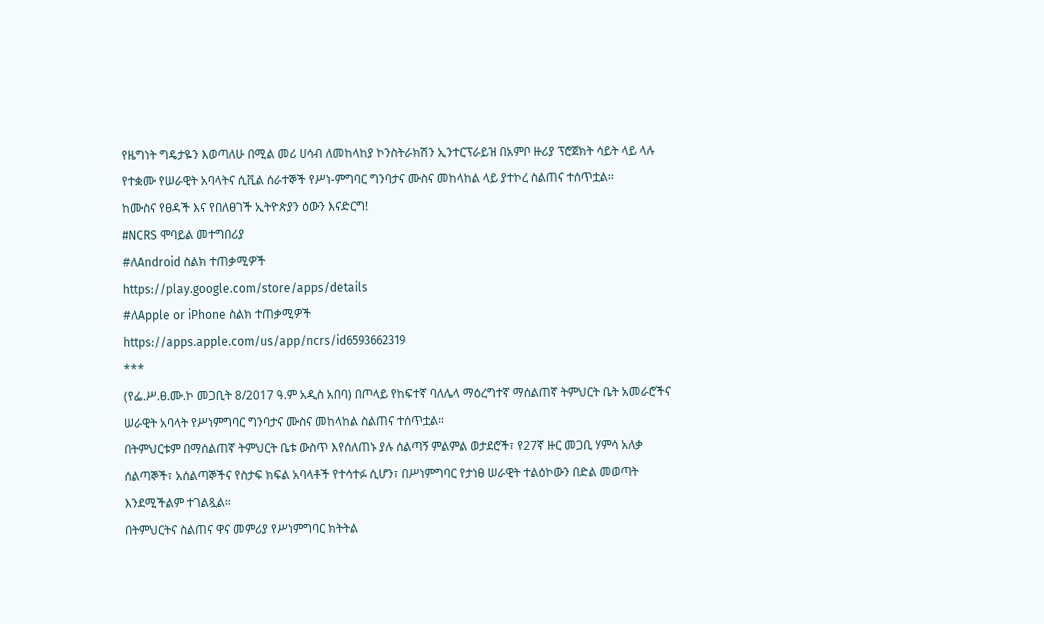የዜግነት ግዴታዬን እወጣለሁ በሚል መሪ ሀሳብ ለመከላከያ ኮንስትራክሽን ኢንተርፕራይዝ በአምቦ ዙሪያ ፕሮጀክት ሳይት ላይ ላሉ የተቋሙ የሠራዊት አባላትና ሲቪል ሰራተኞች የሥነ-ምግባር ግንባታና ሙስና መከላከል ላይ ያተኮረ ስልጠና ተሰጥቷል፡፡
ከሙስና የፀዳች እና የበለፀገች ኢትዮጵያን ዕውን እናድርግ!
#NCRS ሞባይል መተግበሪያ
#ለAndroid ስልክ ተጠቃሚዎች
https://play.google.com/store/apps/details
#ለApple or iPhone ስልክ ተጠቃሚዎች
https://apps.apple.com/us/app/ncrs/id6593662319
***
(የፌ.ሥ.ፀ.ሙ.ኮ መጋቢት 8/2017 ዓ.ም አዲስ አበባ) በጦላይ የከፍተኛ ባለሌላ ማዕረግተኛ ማሰልጠኛ ትምህርት ቤት አመራሮችና ሠራዊት አባላት የሥነምግባር ግንባታና ሙስና መከላከል ስልጠና ተሰጥቷል።
በትምህርቱም በማሰልጠኛ ትምህርት ቤቱ ውስጥ እየሰለጠኑ ያሉ ሰልጣኝ ምልምል ወታደሮች፣ የ27ኛ ዙር መጋቢ ሃምሳ አለቃ ሰልጣኞች፣ አሰልጣኞችና የስታፍ ክፍል አባላቶች የተሳተፉ ሲሆን፣ በሥነምግባር የታነፀ ሠራዊት ተልዕኮውን በድል መወጣት እንደሚችልም ተገልጿል።
በትምህርትና ስልጠና ዋና መምሪያ የሥነምግባር ክትትል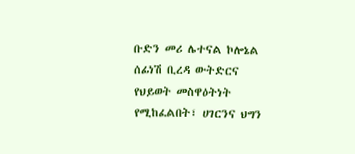ቡድን መሪ ሌተናል ኮሎኔል ሰፊነሽ ቢረዳ ውትድርና የህይወት መስዋዕትነት የሚከፈልበት፣ ሀገርንና ህግን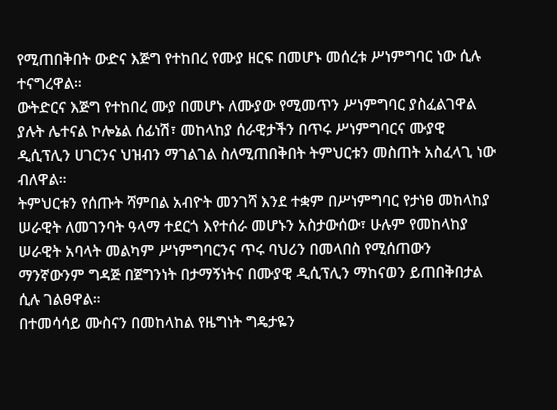የሚጠበቅበት ውድና እጅግ የተከበረ የሙያ ዘርፍ በመሆኑ መሰረቱ ሥነምግባር ነው ሲሉ ተናግረዋል።
ውትድርና እጅግ የተከበረ ሙያ በመሆኑ ለሙያው የሚመጥን ሥነምግባር ያስፈልገዋል ያሉት ሌተናል ኮሎኔል ሰፊነሽ፣ መከላከያ ሰራዊታችን በጥሩ ሥነምግባርና ሙያዊ ዲሲፕሊን ሀገርንና ህዝብን ማገልገል ስለሚጠበቅበት ትምህርቱን መስጠት አስፈላጊ ነው ብለዋል።
ትምህርቱን የሰጡት ሻምበል አብዮት መንገሻ እንደ ተቋም በሥነምግባር የታነፀ መከላከያ ሠራዊት ለመገንባት ዓላማ ተደርጎ እየተሰራ መሆኑን አስታውሰው፣ ሁሉም የመከላከያ ሠራዊት አባላት መልካም ሥነምግባርንና ጥሩ ባህሪን በመላበስ የሚሰጠውን ማንኛውንም ግዳጅ በጀግንነት በታማኝነትና በሙያዊ ዲሲፕሊን ማከናወን ይጠበቅበታል ሲሉ ገልፀዋል።
በተመሳሳይ ሙስናን በመከላከል የዜግነት ግዴታዬን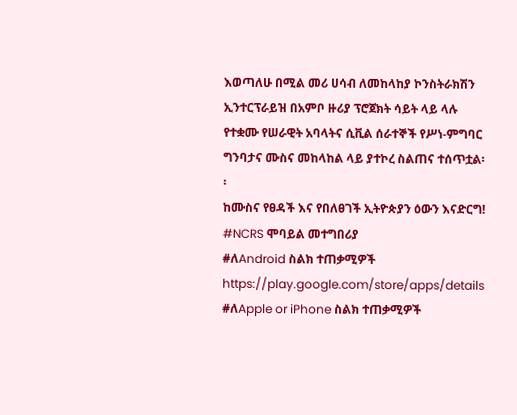እወጣለሁ በሚል መሪ ሀሳብ ለመከላከያ ኮንስትራክሽን ኢንተርፕራይዝ በአምቦ ዙሪያ ፕሮጀክት ሳይት ላይ ላሉ የተቋሙ የሠራዊት አባላትና ሲቪል ሰራተኞች የሥነ-ምግባር ግንባታና ሙስና መከላከል ላይ ያተኮረ ስልጠና ተሰጥቷል፡፡
ከሙስና የፀዳች እና የበለፀገች ኢትዮጵያን ዕውን እናድርግ!
#NCRS ሞባይል መተግበሪያ
#ለAndroid ስልክ ተጠቃሚዎች
https://play.google.com/store/apps/details
#ለApple or iPhone ስልክ ተጠቃሚዎች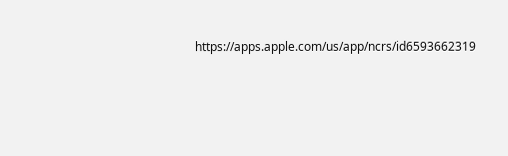https://apps.apple.com/us/app/ncrs/id6593662319